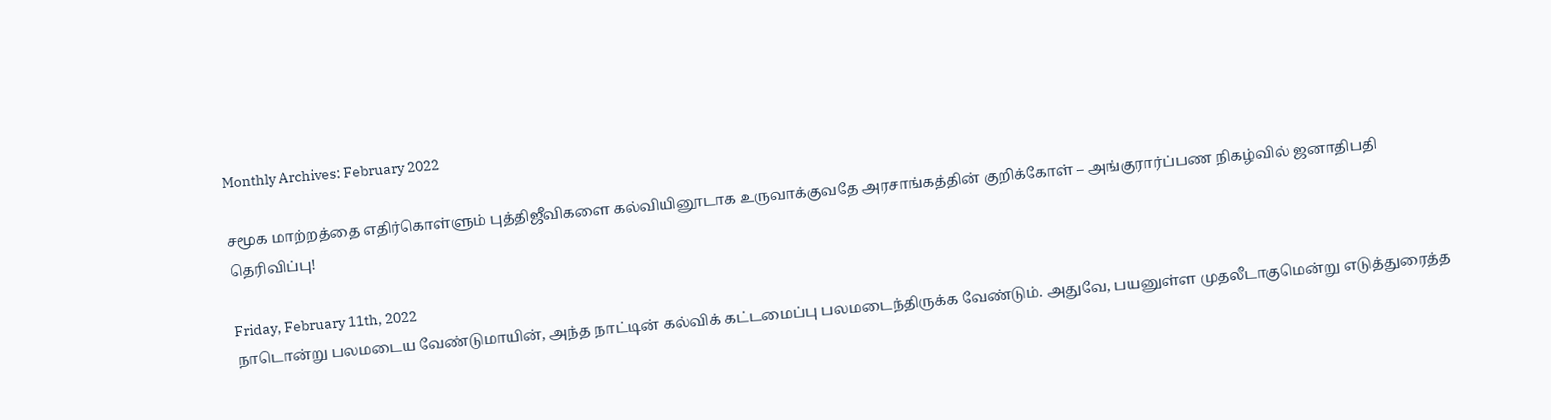Monthly Archives: February 2022

சமூக மாற்றத்தை எதிர்கொள்ளும் புத்திஜீவிகளை கல்வியினூடாக உருவாக்குவதே அரசாங்கத்தின் குறிக்கோள் – அங்குரார்ப்பண நிகழ்வில் ஜனாதிபதி தெரிவிப்பு!

Friday, February 11th, 2022
நாடொன்று பலமடைய வேண்டுமாயின், அந்த நாட்டின் கல்விக் கட்டமைப்பு பலமடைந்திருக்க வேண்டும். அதுவே, பயனுள்ள முதலீடாகுமென்று எடுத்துரைத்த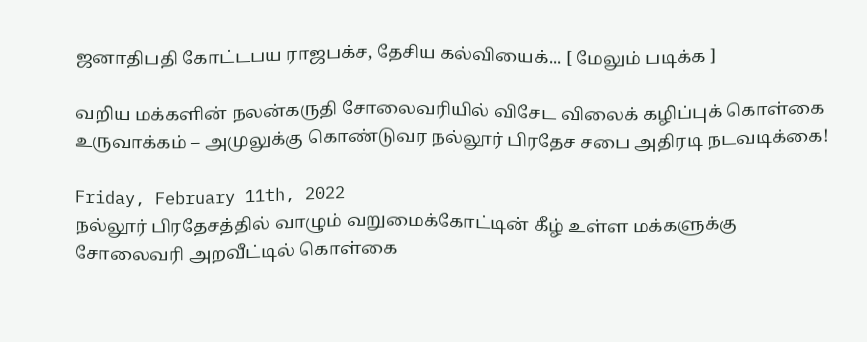ஜனாதிபதி கோட்டபய ராஜபக்ச, தேசிய கல்வியைக்... [ மேலும் படிக்க ]

வறிய மக்களின் நலன்கருதி சோலைவரியில் விசேட விலைக் கழிப்புக் கொள்கை உருவாக்கம் – அமுலுக்கு கொண்டுவர நல்லூர் பிரதேச சபை அதிரடி நடவடிக்கை!

Friday, February 11th, 2022
நல்லூர் பிரதேசத்தில் வாழும் வறுமைக்கோட்டின் கீழ் உள்ள மக்களுக்கு சோலைவரி அறவீட்டில் கொள்கை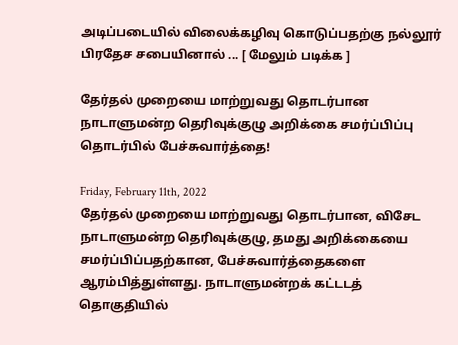அடிப்படையில் விலைக்கழிவு கொடுப்பதற்கு நல்லூர் பிரதேச சபையினால் ... [ மேலும் படிக்க ]

தேர்தல் முறையை மாற்றுவது தொடர்பான நாடாளுமன்ற தெரிவுக்குழு அறிக்கை சமர்ப்பிப்பு தொடர்பில் பேச்சுவார்த்தை!

Friday, February 11th, 2022
தேர்தல் முறையை மாற்றுவது தொடர்பான, விசேட நாடாளுமன்ற தெரிவுக்குழு, தமது அறிக்கையை சமர்ப்பிப்பதற்கான, பேச்சுவார்த்தைகளை ஆரம்பித்துள்ளது. நாடாளுமன்றக் கட்டடத் தொகுதியில்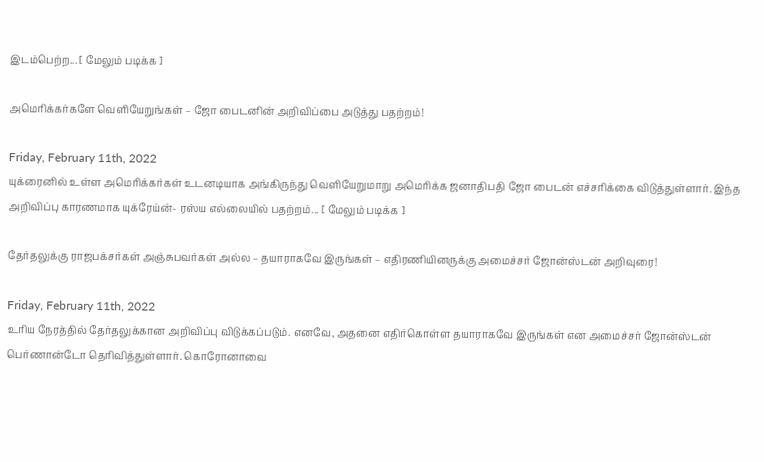இடம்பெற்ற... [ மேலும் படிக்க ]

அமெரிக்கர்களே வெளியேறுங்கள் – ஜோ பைடனின் அறிவிப்பை அடுத்து பதற்றம்!

Friday, February 11th, 2022
யுக்ரைனில் உள்ள அமெரிக்கர்கள் உடனடியாக அங்கிருந்து வெளியேறுமாறு அமெரிக்க ஜனாதிபதி ஜோ பைடன் எச்சரிக்கை விடுத்துள்ளார். இந்த அறிவிப்பு காரணமாக யுக்ரேய்ன்- ரஸ்ய எல்லையில் பதற்றம்... [ மேலும் படிக்க ]

தேர்தலுக்கு ராஜபக்சர்கள் அஞ்சுபவர்கள் அல்ல – தயாராகவே இருங்கள் – எதிரணியினருக்கு அமைச்சர் ஜோன்ஸ்டன் அறிவுரை!

Friday, February 11th, 2022
உரிய நேரத்தில் தேர்தலுக்கான அறிவிப்பு விடுக்கப்படும். எனவே, அதனை எதிர்கொள்ள தயாராகவே இருங்கள் என அமைச்சர் ஜோன்ஸ்டன் பெர்ணான்டோ தெரிவித்துள்ளார். கொரோனாவை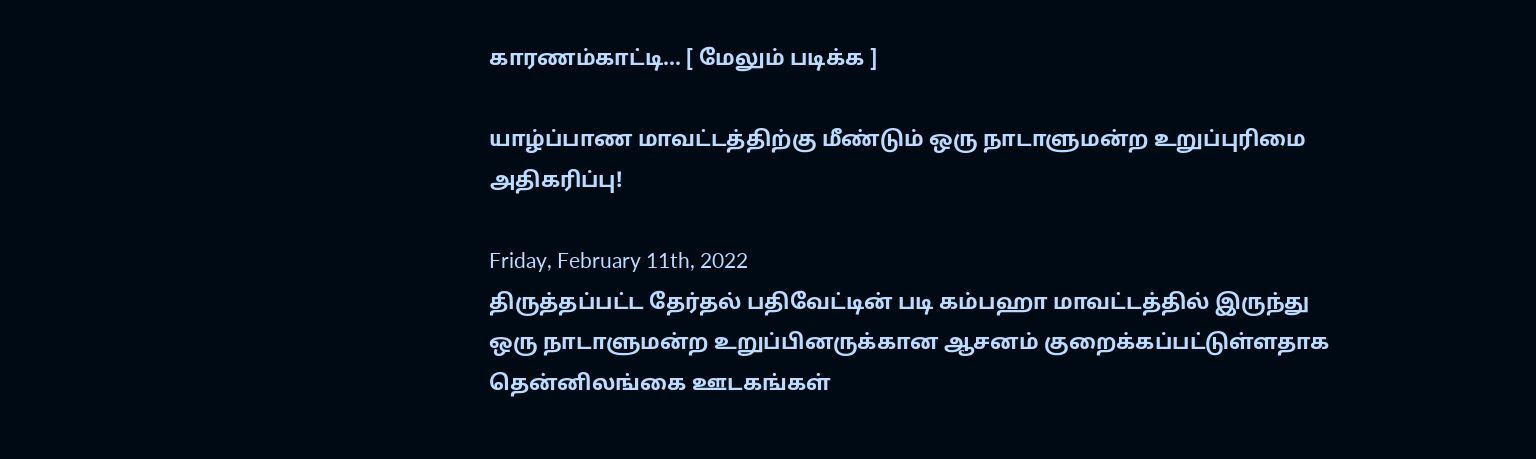காரணம்காட்டி... [ மேலும் படிக்க ]

யாழ்ப்பாண மாவட்டத்திற்கு மீண்டும் ஒரு நாடாளுமன்ற உறுப்புரிமை அதிகரிப்பு!

Friday, February 11th, 2022
திருத்தப்பட்ட தேர்தல் பதிவேட்டின் படி கம்பஹா மாவட்டத்தில் இருந்து ஒரு நாடாளுமன்ற உறுப்பினருக்கான ஆசனம் குறைக்கப்பட்டுள்ளதாக தென்னிலங்கை ஊடகங்கள்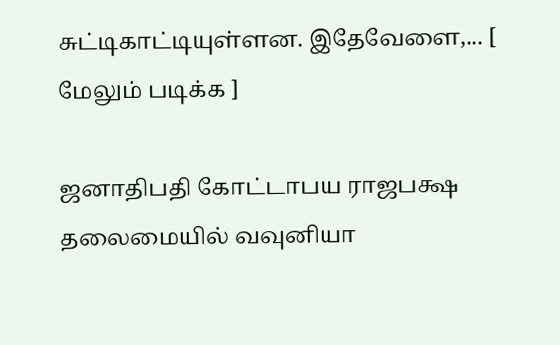சுட்டிகாட்டியுள்ளன. இதேவேளை,... [ மேலும் படிக்க ]

ஜனாதிபதி கோட்டாபய ராஜபக்ஷ தலைமையில் வவுனியா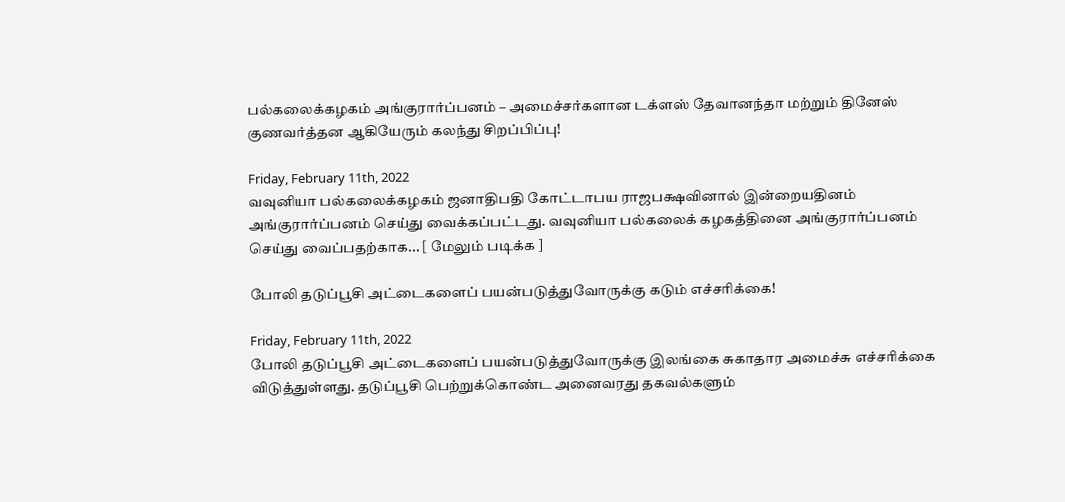பல்கலைக்கழகம் அங்குரார்ப்பனம் – அமைச்சர்களான டக்ளஸ் தேவானந்தா மற்றும் தினேஸ் குணவர்த்தன ஆகியேரும் கலந்து சிறப்பிப்பு!

Friday, February 11th, 2022
வவுனியா பல்கலைக்கழகம் ஜனாதிபதி கோட்டாபய ராஜபக்ஷவினால் இன்றையதினம் அங்குரார்ப்பனம் செய்து வைக்கப்பட்டது. வவுனியா பல்கலைக் கழகத்தினை அங்குரார்ப்பனம் செய்து வைப்பதற்காக... [ மேலும் படிக்க ]

போலி தடுப்பூசி அட்டைகளைப் பயன்படுத்துவோருக்கு கடும் எச்சரிக்கை!

Friday, February 11th, 2022
போலி தடுப்பூசி அட்டைகளைப் பயன்படுத்துவோருக்கு இலங்கை சுகாதார அமைச்சு எச்சரிக்கை விடுத்துள்ளது. தடுப்பூசி பெற்றுக்கொண்ட அனைவரது தகவல்களும்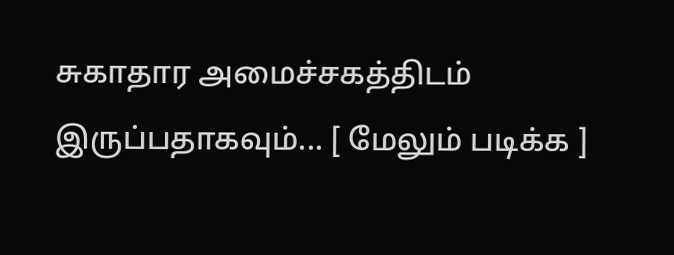சுகாதார அமைச்சகத்திடம் இருப்பதாகவும்... [ மேலும் படிக்க ]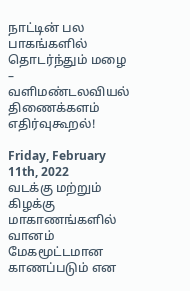நாட்டின் பல பாகங்களில் தொடர்ந்தும் மழை – வளிமண்டலவியல் திணைக்களம் எதிர்வுகூறல்!

Friday, February 11th, 2022
வடக்கு மற்றும் கிழக்கு மாகாணங்களில் வானம் மேகமூட்டமான காணப்படும் என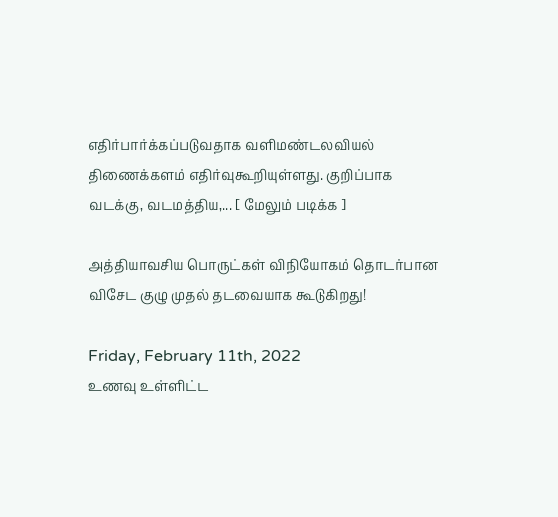எதிர்பார்க்கப்படுவதாக வளிமண்டலவியல் திணைக்களம் எதிர்வுகூறியுள்ளது. குறிப்பாக வடக்கு, வடமத்திய,... [ மேலும் படிக்க ]

அத்தியாவசிய பொருட்கள் விநியோகம் தொடர்பான விசேட குழு முதல் தடவையாக கூடுகிறது!

Friday, February 11th, 2022
உணவு உள்ளிட்ட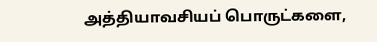அத்தியாவசியப் பொருட்களை,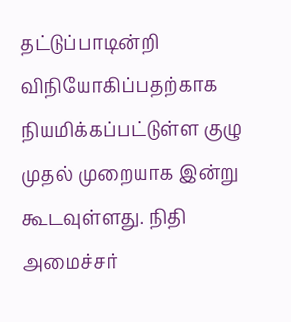தட்டுப்பாடின்றி விநியோகிப்பதற்காக நியமிக்கப்பட்டுள்ள குழு முதல் முறையாக இன்று கூடவுள்ளது. நிதி அமைச்சர்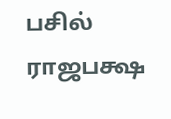பசில் ராஜபக்ஷ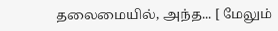தலைமையில், அந்த... [ மேலும்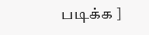படிக்க ]